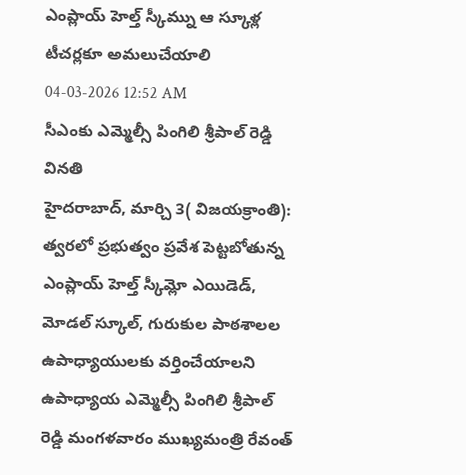ఎంప్లాయ్ హెల్త్ స్కీమ్ను ఆ స్కూళ్ల టీచర్లకూ అమలుచేయాలి
04-03-2026 12:52 AM
సీఎంకు ఎమ్మెల్సీ పింగిలి శ్రీపాల్ రెడ్డి వినతి
హైదరాబాద్, మార్చి 3( విజయక్రాంతి): త్వరలో ప్రభుత్వం ప్రవేశ పెట్టబోతున్న ఎంప్లాయ్ హెల్త్ స్కీమ్లో ఎయిడెడ్, మోడల్ స్కూల్, గురుకుల పాఠశాలల ఉపాధ్యాయులకు వర్తించేయాలని ఉపాధ్యాయ ఎమ్మెల్సీ పింగిలి శ్రీపాల్ రెడ్డి మంగళవారం ముఖ్యమంత్రి రేవంత్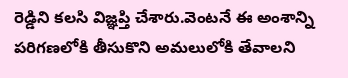రెడ్డిని కలసి విజ్ఞప్తి చేశారు.వెంటనే ఈ అంశాన్ని పరిగణలోకి తీసుకొని అమలులోకి తేవాలని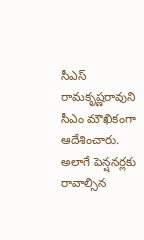సీఎస్ రామకృష్ణరావుని సీఎం మౌఖికంగా ఆదేశించారు.
అలాగే పెన్షనర్లకు రావాల్సిన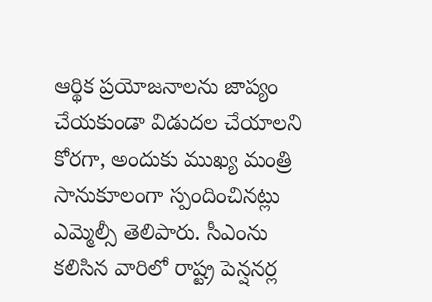ఆర్థిక ప్రయోజనాలను జాప్యం చేయకుండా విడుదల చేయాలని కోరగా, అందుకు ముఖ్య మంత్రి సానుకూలంగా స్పందించినట్లు ఎమ్మెల్సీ తెలిపారు. సీఎంను కలిసిన వారిలో రాష్ట్ర పెన్షనర్ల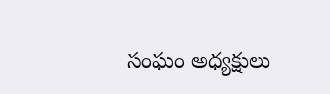సంఘం అధ్యక్షులు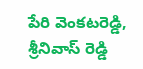పేరి వెంకటరెడ్డి, శ్రీనివాస్ రెడ్డి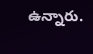ఉన్నారు.